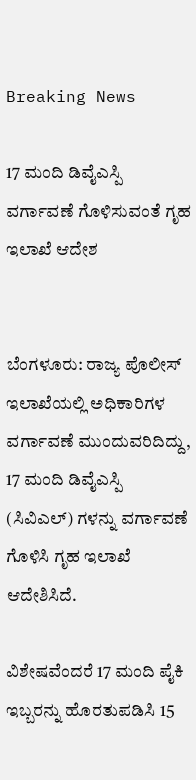Breaking News

17 ಮಂದಿ ಡಿವೈಎಸ್ಪಿ ವರ್ಗಾವಣೆ ಗೊಳಿಸುವಂತೆ ಗೃಹ ಇಲಾಖೆ ಆದೇಶ


ಬೆಂಗಳೂರು: ರಾಜ್ಯ ಪೊಲೀಸ್‌ ಇಲಾಖೆಯಲ್ಲಿ ಅಧಿಕಾರಿಗಳ ವರ್ಗಾವಣೆ ಮುಂದುವರಿದಿದ್ದು,  17 ಮಂದಿ ಡಿವೈಎಸ್ಪಿ (ಸಿವಿಎಲ್‌) ಗಳನ್ನು ವರ್ಗಾವಣೆ ಗೊಳಿಸಿ ಗೃಹ ಇಲಾಖೆ ಆದೇಶಿಸಿದೆ.

ವಿಶೇಷವೆಂದರೆ 17 ಮಂದಿ ಪೈಕಿ ಇಬ್ಬರನ್ನು ಹೊರತುಪಡಿಸಿ 15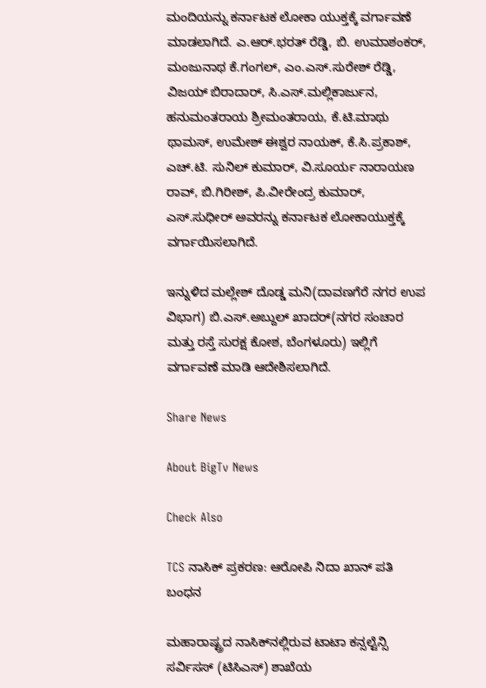ಮಂದಿಯನ್ನು ಕರ್ನಾಟಕ ಲೋಕಾ ಯುಕ್ತಕ್ಕೆ ವರ್ಗಾವಣೆ ಮಾಡಲಾಗಿದೆ. ಎ.ಆರ್‌.ಭರತ್‌ ರೆಡ್ಡಿ, ಬಿ. ಉಮಾಶಂಕರ್‌, ಮಂಜುನಾಥ ಕೆ.ಗಂಗಲ್‌, ಎಂ.ಎಸ್‌.ಸುರೇಶ್‌ ರೆಡ್ಡಿ, ವಿಜಯ್‌ ಬಿರಾದಾರ್‌, ಸಿ.ಎಸ್‌.ಮಲ್ಲಿಕಾರ್ಜುನ, ಹನುಮಂತರಾಯ ಶ್ರೀಮಂತರಾಯ, ಕೆ.ಟಿ.ಮಾಥು ಥಾಮಸ್‌, ಉಮೇಶ್‌ ಈಶ್ವರ ನಾಯಕ್‌, ಕೆ.ಸಿ.ಪ್ರಕಾಶ್‌, ಎಚ್‌.ಟಿ. ಸುನಿಲ್‌ ಕುಮಾರ್‌, ವಿ.ಸೂರ್ಯ ನಾರಾಯಣ ರಾವ್‌, ಬಿ.ಗಿರೀಶ್‌, ಪಿ.ವೀರೇಂದ್ರ ಕುಮಾರ್‌, ಎಸ್‌.ಸುಧೀರ್‌ ಅವರನ್ನು ಕರ್ನಾಟಕ ಲೋಕಾಯುಕ್ತಕ್ಕೆ ವರ್ಗಾಯಿಸಲಾಗಿದೆ.

ಇನ್ನುಳಿದ ಮಲ್ಲೇಶ್‌ ದೊಡ್ಡ ಮನಿ(ದಾವಣಗೆರೆ ನಗರ ಉಪ ವಿಭಾಗ) ಬಿ.ಎಸ್‌.ಅಬ್ದುಲ್‌ ಖಾದರ್‌(ನಗರ ಸಂಚಾರ ಮತ್ತು ರಸ್ತೆ ಸುರಕ್ಷ ಕೋಶ, ಬೆಂಗಳೂರು) ಇಲ್ಲಿಗೆ ವರ್ಗಾವಣೆ ಮಾಡಿ ಆದೇಶಿಸಲಾಗಿದೆ.

Share News

About BigTv News

Check Also

TCS ನಾಸಿಕ್ ಪ್ರಕರಣ: ಆರೋಪಿ ನಿದಾ ಖಾನ್ ಪತಿ ಬಂಧನ

ಮಹಾರಾಷ್ಟ್ರದ ನಾಸಿಕ್‌ನಲ್ಲಿರುವ ಟಾಟಾ ಕನ್ಸಲ್ಟೆನ್ಸಿ ಸರ್ವಿಸಸ್ (ಟಿಸಿಎಸ್) ಶಾಖೆಯ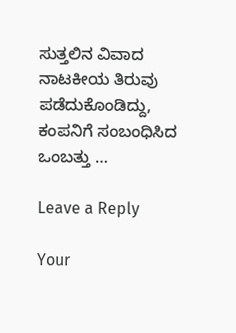ಸುತ್ತಲಿನ ವಿವಾದ ನಾಟಕೀಯ ತಿರುವು ಪಡೆದುಕೊಂಡಿದ್ದು, ಕಂಪನಿಗೆ ಸಂಬಂಧಿಸಿದ ಒಂಬತ್ತು …

Leave a Reply

Your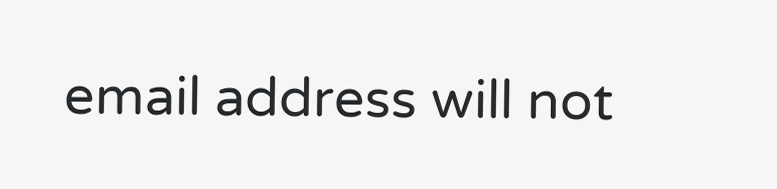email address will not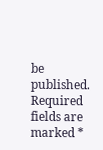be published. Required fields are marked *